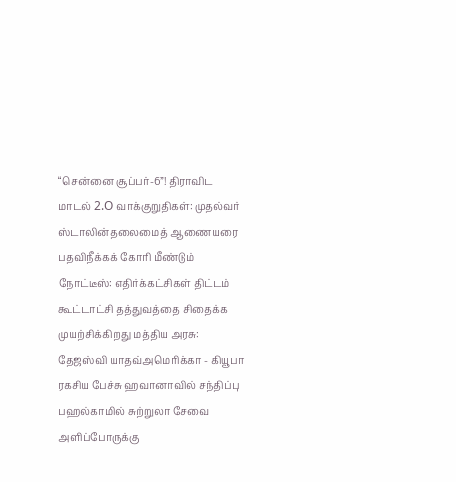“சென்னை சூப்பர்-6”! திராவிட மாடல் 2.O வாக்குறுதிகள்: முதல்வர் ஸ்டாலின்தலைமைத் ஆணையரை பதவிநீக்கக் கோரி மீண்டும் நோட்டீஸ்: எதிர்க்கட்சிகள் திட்டம் கூட்டாட்சி தத்துவத்தை சிதைக்க முயற்சிக்கிறது மத்திய அரசு: தேஜஸ்வி யாதவ்அமெரிக்கா - கியூபா ரகசிய பேச்சு ஹவானாவில் சந்திப்பு பஹல்காமில் சுற்றுலா சேவை அளிப்போருக்கு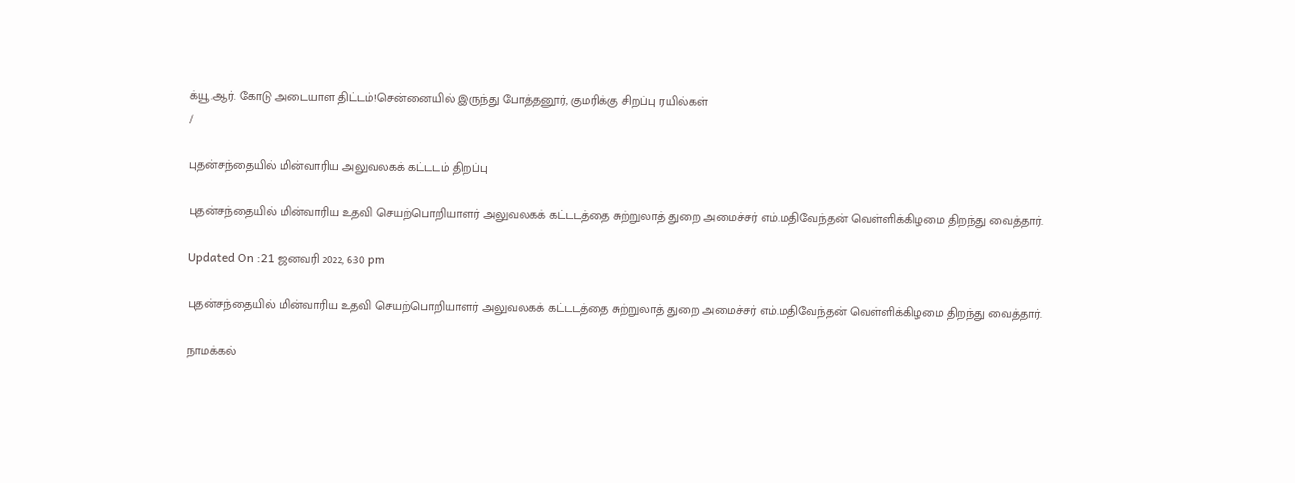க்யூ.ஆர். கோடு அடையாள திட்டம்!சென்னையில் இருந்து போத்தனூர், குமரிக்கு சிறப்பு ரயில்கள்
/

புதன்சந்தையில் மின்வாரிய அலுவலகக் கட்டடம் திறப்பு

புதன்சந்தையில் மின்வாரிய உதவி செயற்பொறியாளர் அலுவலகக் கட்டடத்தை சுற்றுலாத் துறை அமைச்சர் எம்.மதிவேந்தன் வெள்ளிக்கிழமை திறந்து வைத்தார்.

Updated On :21 ஜனவரி 2022, 6:30 pm

புதன்சந்தையில் மின்வாரிய உதவி செயற்பொறியாளர் அலுவலகக் கட்டடத்தை சுற்றுலாத் துறை அமைச்சர் எம்.மதிவேந்தன் வெள்ளிக்கிழமை திறந்து வைத்தார்.

நாமக்கல்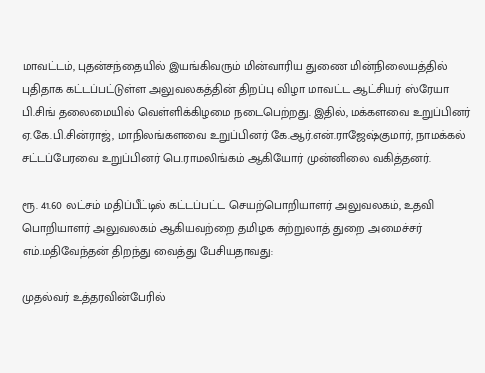மாவட்டம், புதன்சந்தையில் இயங்கிவரும் மின்வாரிய துணை மின்நிலையத்தில் புதிதாக கட்டப்பட்டுள்ள அலுவலகத்தின் திறப்பு விழா மாவட்ட ஆட்சியர் ஸ்ரேயா பி.சிங் தலைமையில் வெள்ளிக்கிழமை நடைபெற்றது. இதில், மக்களவை உறுப்பினர் ஏ.கே.பி.சின்ராஜ், மாநிலங்களவை உறுப்பினர் கே.ஆர்.என்.ராஜேஷ்குமார், நாமக்கல் சட்டப்பேரவை உறுப்பினர் பெ.ராமலிங்கம் ஆகியோர் முன்னிலை வகித்தனர்.

ரூ. 41.60 லட்சம் மதிப்பீட்டில் கட்டப்பட்ட செயற்பொறியாளர் அலுவலகம், உதவி பொறியாளர் அலுவலகம் ஆகியவற்றை தமிழக சுற்றுலாத் துறை அமைச்சர் எம்.மதிவேந்தன் திறந்து வைத்து பேசியதாவது:

முதல்வர் உத்தரவின்பேரில்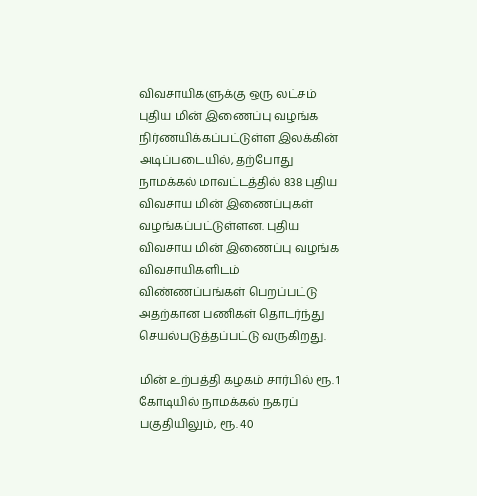விவசாயிகளுக்கு ஒரு லட்சம் புதிய மின் இணைப்பு வழங்க நிர்ணயிக்கப்பட்டுள்ள இலக்கின் அடிப்படையில், தற்போது நாமக்கல் மாவட்டத்தில் 838 புதிய விவசாய மின் இணைப்புகள் வழங்கப்பட்டுள்ளன. புதிய விவசாய மின் இணைப்பு வழங்க விவசாயிகளிடம் விண்ணப்பங்கள் பெறப்பட்டு அதற்கான பணிகள் தொடர்ந்து செயல்படுத்தப்பட்டு வருகிறது.

மின் உற்பத்தி கழகம் சார்பில் ரூ. 1 கோடியில் நாமக்கல் நகரப் பகுதியிலும், ரூ. 40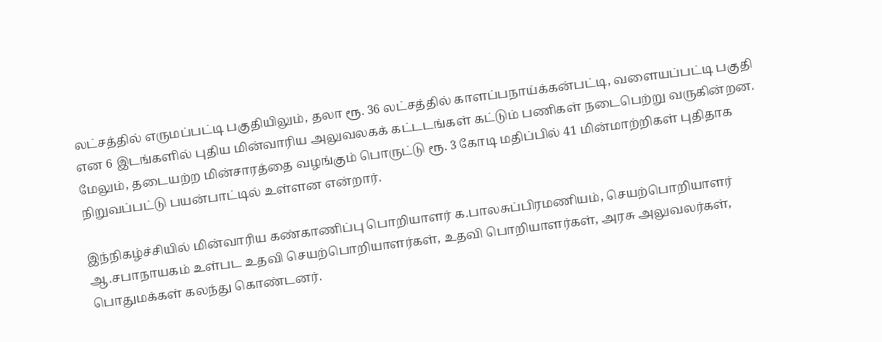லட்சத்தில் எருமப்பட்டி பகுதியிலும், தலா ரூ. 36 லட்சத்தில் காளப்பநாய்க்கன்பட்டி, வளையப்பட்டி பகுதி என 6 இடங்களில் புதிய மின்வாரிய அலுவலகக் கட்டடங்கள் கட்டும் பணிகள் நடைபெற்று வருகின்றன. மேலும், தடையற்ற மின்சாரத்தை வழங்கும் பொருட்டு ரூ. 3 கோடி மதிப்பில் 41 மின்மாற்றிகள் புதிதாக நிறுவப்பட்டு பயன்பாட்டில் உள்ளன என்றார்.

இந்நிகழ்ச்சியில் மின்வாரிய கண்காணிப்பு பொறியாளர் க.பாலசுப்பிரமணியம், செயற்பொறியாளர் ஆ.சபாநாயகம் உள்பட உதவி செயற்பொறியாளர்கள், உதவி பொறியாளர்கள், அரசு அலுவலர்கள், பொதுமக்கள் கலந்து கொண்டனர்.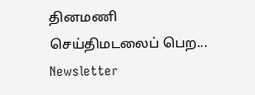தினமணி செய்திமடலைப் பெற... Newsletter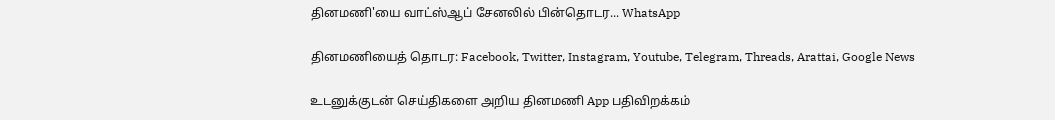தினமணி'யை வாட்ஸ்ஆப் சேனலில் பின்தொடர... WhatsApp

தினமணியைத் தொடர: Facebook, Twitter, Instagram, Youtube, Telegram, Threads, Arattai, Google News

உடனுக்குடன் செய்திகளை அறிய தினமணி App பதிவிறக்கம்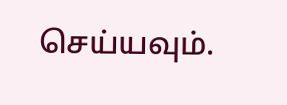செய்யவும்.